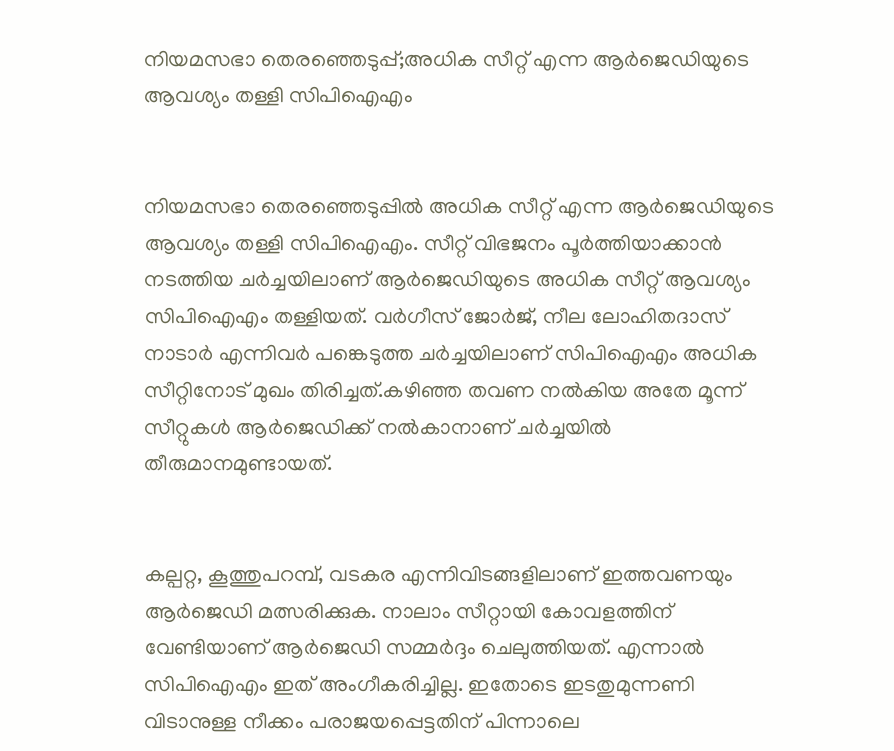നിയമസഭാ തെരഞ്ഞെടുപ്പ്;അധിക സീറ്റ് എന്ന ആർജെഡിയുടെ ആവശ്യം തള്ളി സിപിഐഎം


നിയമസഭാ തെരഞ്ഞെടുപ്പിൽ അധിക സീറ്റ് എന്ന ആർജെഡിയുടെ ആവശ്യം തള്ളി സിപിഐഎം. സീറ്റ് വിഭജനം പൂർത്തിയാക്കാൻ നടത്തിയ ചർച്ചയിലാണ് ആർജെഡിയുടെ അധിക സീറ്റ് ആവശ്യം സിപിഐഎം തള്ളിയത്. വർഗീസ് ജോർജ്, നീല ലോഹിതദാസ് നാടാർ എന്നിവർ പങ്കെടുത്ത ചർച്ചയിലാണ് സിപിഐഎം അധിക സീറ്റിനോട് മുഖം തിരിച്ചത്.കഴിഞ്ഞ തവണ നൽകിയ അതേ മൂന്ന് സീറ്റുകൾ ആർജെഡിക്ക് നൽകാനാണ് ചർച്ചയിൽ തീരുമാനമുണ്ടായത്.


കല്പറ്റ, കൂത്തുപറമ്പ്, വടകര എന്നിവിടങ്ങളിലാണ് ഇത്തവണയും ആർജെഡി മത്സരിക്കുക. നാലാം സീറ്റായി കോവളത്തിന് വേണ്ടിയാണ് ആർജെഡി സമ്മർദ്ദം ചെലുത്തിയത്. എന്നാൽ സിപിഐഎം ഇത് അംഗീകരിച്ചില്ല. ഇതോടെ ഇടതുമുന്നണി വിടാനുള്ള നീക്കം പരാജയപ്പെട്ടതിന് പിന്നാലെ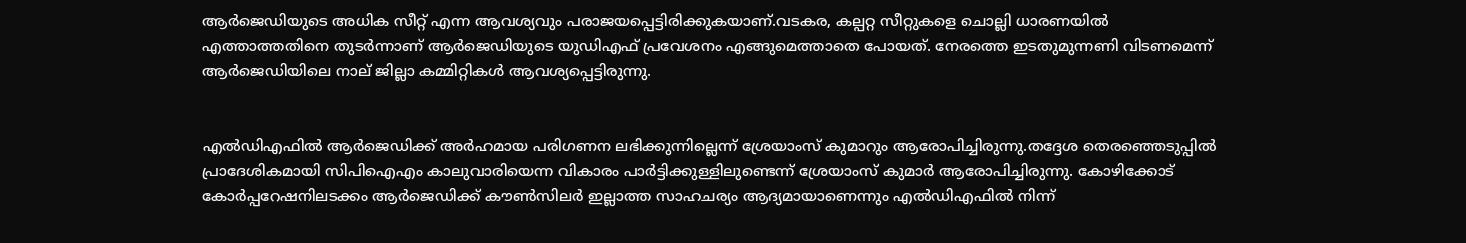ആർജെഡിയുടെ അധിക സീറ്റ് എന്ന ആവശ്യവും പരാജയപ്പെട്ടിരിക്കുകയാണ്.വടകര, കല്പറ്റ സീറ്റുകളെ ചൊല്ലി ധാരണയിൽ എത്താത്തതിനെ തുടർന്നാണ് ആർജെഡിയുടെ യുഡിഎഫ് പ്രവേശനം എങ്ങുമെത്താതെ പോയത്. നേരത്തെ ഇടതുമുന്നണി വിടണമെന്ന് ആർജെഡിയിലെ നാല് ജില്ലാ കമ്മിറ്റികൾ ആവശ്യപ്പെട്ടിരുന്നു.


എൽഡിഎഫിൽ ആർജെഡിക്ക് അർഹമായ പരിഗണന ലഭിക്കുന്നില്ലെന്ന് ശ്രേയാംസ് കുമാറും ആരോപിച്ചിരുന്നു.തദ്ദേശ തെരഞ്ഞെടുപ്പിൽ പ്രാദേശികമായി സിപിഐഎം കാലുവാരിയെന്ന വികാരം പാർട്ടിക്കുള്ളിലുണ്ടെന്ന് ശ്രേയാംസ്‌ കുമാർ ആരോപിച്ചിരുന്നു. കോഴിക്കോട് കോർപ്പറേഷനിലടക്കം ആർജെഡിക്ക് കൗൺസിലർ ഇല്ലാത്ത സാഹചര്യം ആദ്യമായാണെന്നും എൽഡിഎഫിൽ നിന്ന്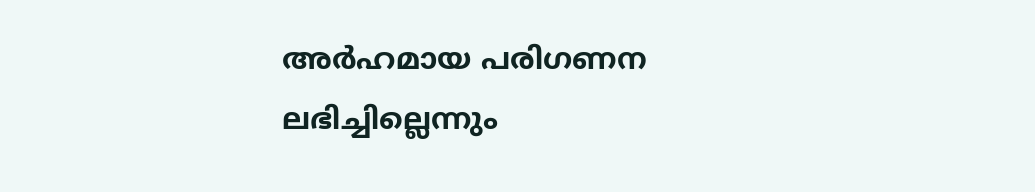അർഹമായ പരിഗണന ലഭിച്ചില്ലെന്നും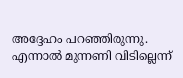അദ്ദേഹം പറഞ്ഞിരുന്നു. എന്നാൽ മുന്നണി വിടില്ലെന്ന്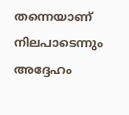തന്നെയാണ് നിലപാടെന്നും അദ്ദേഹം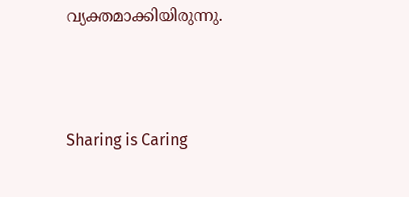വ്യക്തമാക്കിയിരുന്നു.



Sharing is Caring